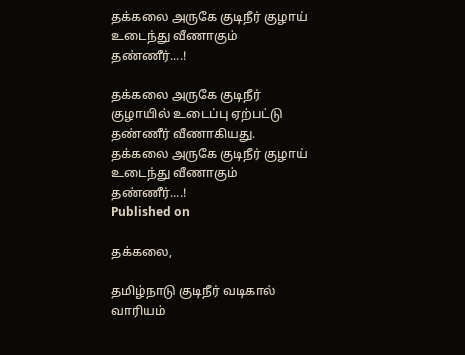தக்கலை அருகே குடிநீர் குழாய் உடைந்து வீணாகும் தண்ணீர்....!

தக்கலை அருகே குடிநீர் குழாயில் உடைப்பு ஏற்பட்டு தண்ணீர் வீணாகியது.
தக்கலை அருகே குடிநீர் குழாய் உடைந்து வீணாகும் தண்ணீர்....!
Published on

தக்கலை,

தமிழ்நாடு குடிநீர் வடிகால் வாரியம்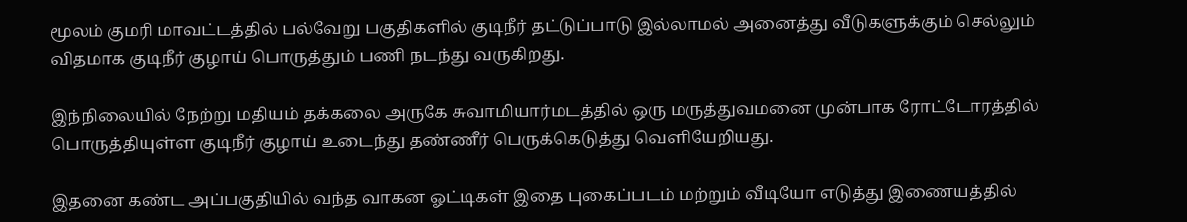மூலம் குமரி மாவட்டத்தில் பல்வேறு பகுதிகளில் குடிநீர் தட்டுப்பாடு இல்லாமல் அனைத்து வீடுகளுக்கும் செல்லும் விதமாக குடிநீர் குழாய் பொருத்தும் பணி நடந்து வருகிறது.

இந்நிலையில் நேற்று மதியம் தக்கலை அருகே சுவாமியார்மடத்தில் ஒரு மருத்துவமனை முன்பாக ரோட்டோரத்தில் பொருத்தியுள்ள குடிநீர் குழாய் உடைந்து தண்ணீர் பெருக்கெடுத்து வெளியேறியது.

இதனை கண்ட அப்பகுதியில் வந்த வாகன ஓட்டிகள் இதை புகைப்படம் மற்றும் வீடியோ எடுத்து இணையத்தில்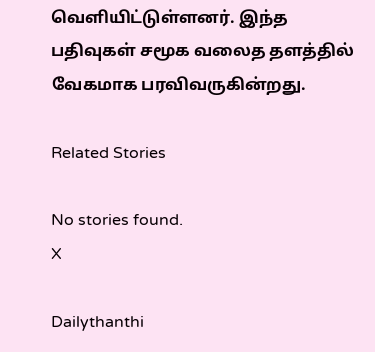வெளியிட்டுள்ளனர். இந்த பதிவுகள் சமூக வலைத தளத்தில் வேகமாக பரவிவருகின்றது.

Related Stories

No stories found.
X

Dailythanthi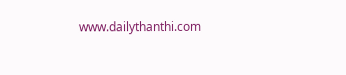www.dailythanthi.com